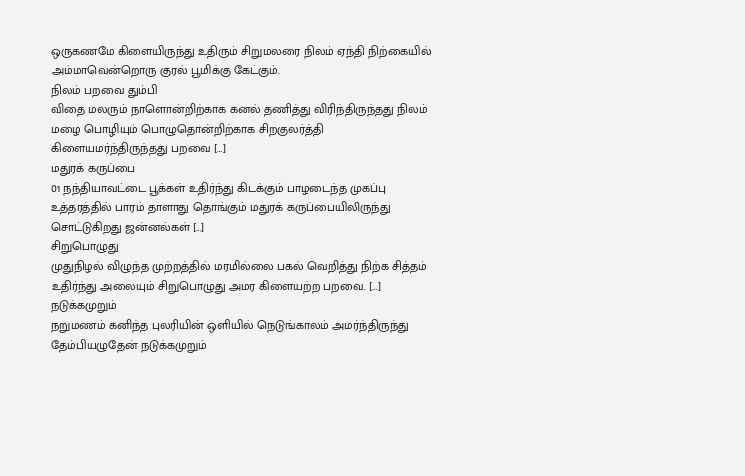ஒருகணமே கிளையிருந்து உதிரும் சிறுமலரை நிலம் ஏந்தி நிற்கையில் அம்மாவென்றொரு குரல் பூமிக்கு கேட்கும்.
நிலம் பறவை தும்பி
விதை மலரும் நாளொன்றிற்காக கனல் தணித்து விரிந்திருந்தது நிலம் மழை பொழியும் பொழுதொன்றிற்காக சிறகுலர்த்தி கிளையமர்ந்திருந்தது பறவை […]
மதுரக் கருப்பை
01 நந்தியாவட்டை பூக்கள் உதிர்ந்து கிடக்கும் பாழடைந்த முகப்பு உத்தரத்தில் பாரம் தாளாது தொங்கும் மதுரக் கருப்பையிலிருந்து சொட்டுகிறது ஜன்னல்கள் […]
சிறுபொழுது
முதுநிழல் விழுந்த முற்றத்தில் மரமில்லை பகல் வெறித்து நிற்க சித்தம் உதிர்ந்து அலையும் சிறுபொழுது அமர கிளையற்ற பறவை. […]
நடுக்கமுறும்
நறுமணம் கனிந்த புலரியின் ஒளியில் நெடுங்காலம் அமர்ந்திருந்து தேம்பியழுதேன் நடுக்கமுறும்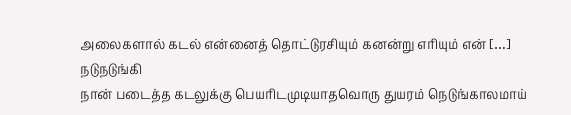அலைகளால் கடல் என்னைத் தொட்டுரசியும் கனன்று எரியும் என் […]
நடுநடுங்கி
நான் படைத்த கடலுக்கு பெயரிடமுடியாதவொரு துயரம் நெடுங்காலமாய்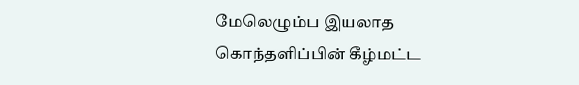மேலெழும்ப இயலாத கொந்தளிப்பின் கீழ்மட்ட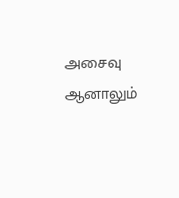அசைவு ஆனாலும்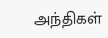அந்திகள்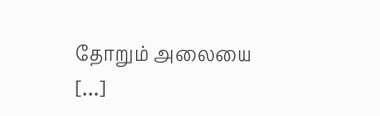தோறும் அலையை […]